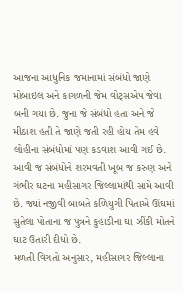આજના આધુનિક જમાનામાં સંબંધો જાણે મોબાઇલ અને કાગળની જેમ વોટ્સએપ જેવા બની ગયા છે. જુના જે સંબંધો હતા અને જે મીઠાશ હતી તે જાણે જતી રહી હોય તેમ હવે લોહીના સંબંધોમાં પણ કડવાશ આવી ગઈ છે. આવી જ સંબંધોને શરમવતી ખૂબ જ કરુણ અને ગંભીર ઘટના મહીસાગર જિલ્લામાંથી સામે આવી છે. જ્યાં નજીવી બાબતે કળિયુગી પિતાએ ઊંઘમાં સુતેલા પોતાના જ પુત્રને કુહાડીના ઘા ઝીંકી મોતને ઘાટ ઉતારી દીધો છે.
મળતી વિગતો અનુસાર, મહીસાગર જિલ્લાના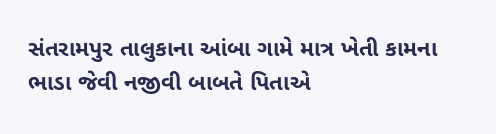સંતરામપુર તાલુકાના આંબા ગામે માત્ર ખેતી કામના ભાડા જેવી નજીવી બાબતે પિતાએ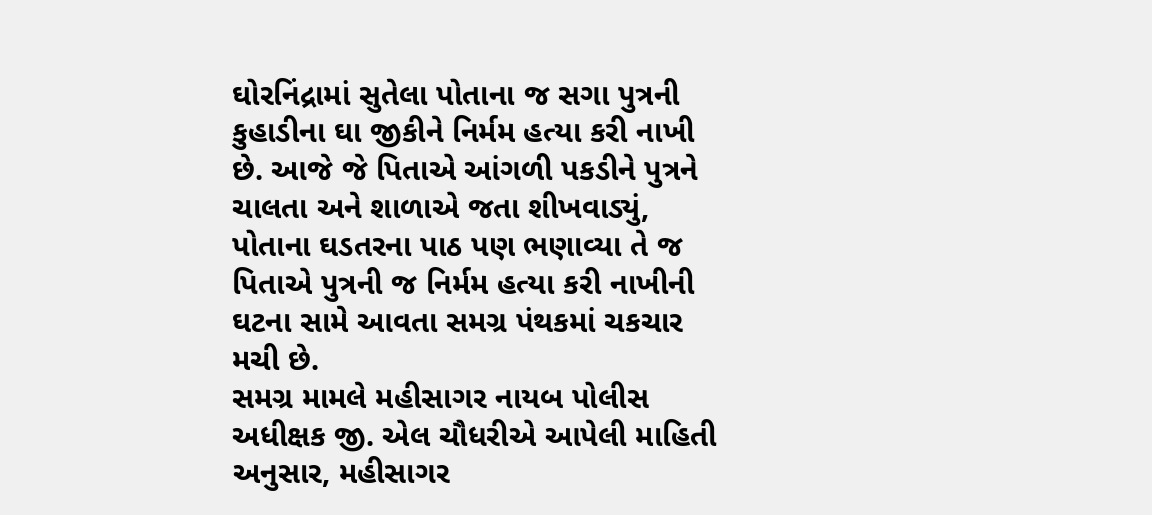ઘોરનિંદ્રામાં સુતેલા પોતાના જ સગા પુત્રની કુહાડીના ઘા જીકીને નિર્મમ હત્યા કરી નાખી છે. આજે જે પિતાએ આંગળી પકડીને પુત્રને ચાલતા અને શાળાએ જતા શીખવાડ્યું, પોતાના ઘડતરના પાઠ પણ ભણાવ્યા તે જ પિતાએ પુત્રની જ નિર્મમ હત્યા કરી નાખીની ઘટના સામે આવતા સમગ્ર પંથકમાં ચકચાર મચી છે.
સમગ્ર મામલે મહીસાગર નાયબ પોલીસ અધીક્ષક જી. એલ ચૌધરીએ આપેલી માહિતી અનુસાર, મહીસાગર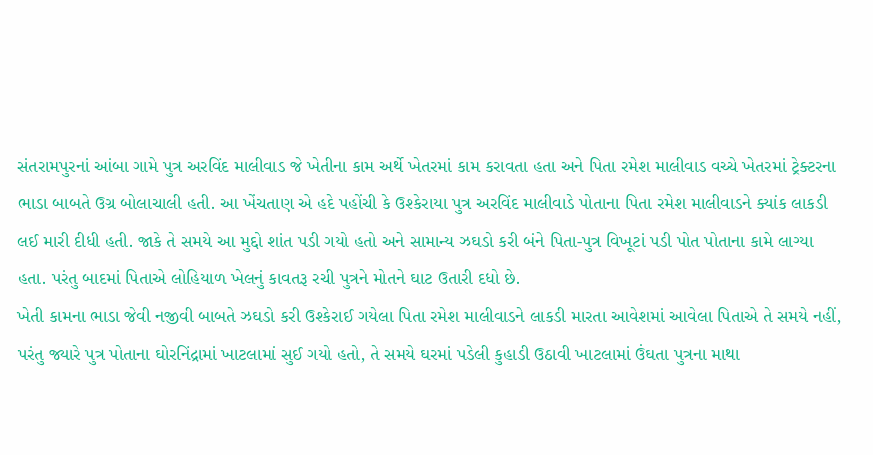સંતરામપુરનાં આંબા ગામે પુત્ર અરવિંદ માલીવાડ જે ખેતીના કામ અર્થે ખેતરમાં કામ કરાવતા હતા અને પિતા રમેશ માલીવાડ વચ્ચે ખેતરમાં ટ્રેક્ટરના ભાડા બાબતે ઉગ્ર બોલાચાલી હતી. આ ખેંચતાણ એ હદે પહોંચી કે ઉશ્કેરાયા પુત્ર અરવિંદ માલીવાડે પોતાના પિતા રમેશ માલીવાડને ક્યાંક લાકડી લઈ મારી દીધી હતી. જાકે તે સમયે આ મુદ્દો શાંત પડી ગયો હતો અને સામાન્ય ઝઘડો કરી બંને પિતા-પુત્ર વિખૂટાં પડી પોત પોતાના કામે લાગ્યા હતા. પરંતુ બાદમાં પિતાએ લોહિયાળ ખેલનું કાવતરૂ રચી પુત્રને મોતને ઘાટ ઉતારી દધો છે.
ખેતી કામના ભાડા જેવી નજીવી બાબતે ઝઘડો કરી ઉશ્કેરાઈ ગયેલા પિતા રમેશ માલીવાડને લાકડી મારતા આવેશમાં આવેલા પિતાએ તે સમયે નહીં, પરંતુ જ્યારે પુત્ર પોતાના ઘોરનિંદ્રામાં ખાટલામાં સુઈ ગયો હતો, તે સમયે ઘરમાં પડેલી કુહાડી ઉઠાવી ખાટલામાં ઉંઘતા પુત્રના માથા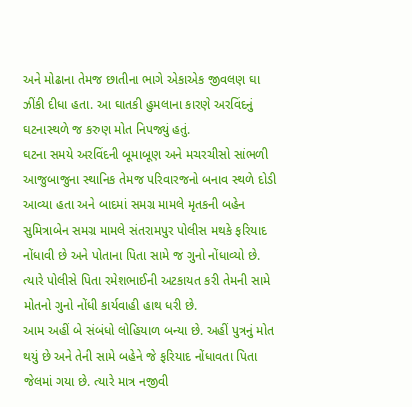અને મોઢાના તેમજ છાતીના ભાગે એકાએક જીવલણ ઘા ઝીંકી દીધા હતા. આ ઘાતકી હુમલાના કારણે અરવિંદનું ઘટનાસ્થળે જ કરુણ મોત નિપજ્યું હતું.
ઘટના સમયે અરવિંદની બૂમાબૂણ અને મચરચીસો સાંભળી આજુબાજુના સ્થાનિક તેમજ પરિવારજનો બનાવ સ્થળે દોડી આવ્યા હતા અને બાદમાં સમગ્ર મામલે મૃતકની બહેન સુમિત્રાબેન સમગ્ર મામલે સંતરામપુર પોલીસ મથકે ફરિયાદ નોંધાવી છે અને પોતાના પિતા સામે જ ગુનો નોંધાવ્યો છે. ત્યારે પોલીસે પિતા રમેશભાઈની અટકાયત કરી તેમની સામે મોતનો ગુનો નોંધી કાર્યવાહી હાથ ધરી છે.
આમ અહીં બે સંબંધો લોહિયાળ બન્યા છે. અહીં પુત્રનું મોત થયું છે અને તેની સામે બહેને જે ફરિયાદ નોંધાવતા પિતા જેલમાં ગયા છે. ત્યારે માત્ર નજીવી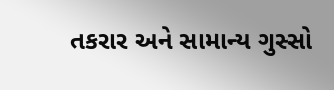તકરાર અને સામાન્ય ગુસ્સો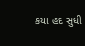કયા હદ સુધી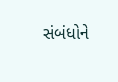સંબંધોને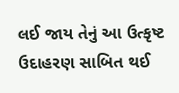લઈ જાય તેનું આ ઉત્કૃષ્ટ ઉદાહરણ સાબિત થઈ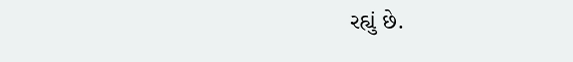રહ્યું છે.